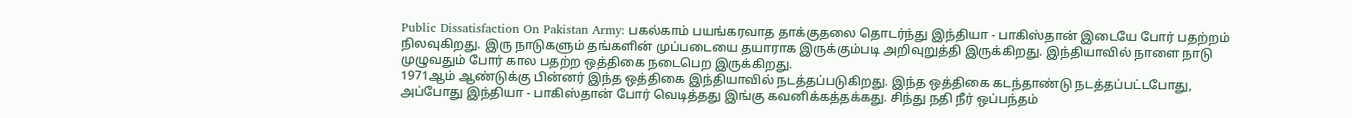Public Dissatisfaction On Pakistan Army: பகல்காம் பயங்கரவாத தாக்குதலை தொடர்ந்து இந்தியா - பாகிஸ்தான் இடையே போர் பதற்றம் நிலவுகிறது. இரு நாடுகளும் தங்களின் முப்படையை தயாராக இருக்கும்படி அறிவுறுத்தி இருக்கிறது. இந்தியாவில் நாளை நாடு முழுவதும் போர் கால பதற்ற ஒத்திகை நடைபெற இருக்கிறது.
1971ஆம் ஆண்டுக்கு பின்னர் இந்த ஒத்திகை இந்தியாவில் நடத்தப்படுகிறது. இந்த ஒத்திகை கடந்தாண்டு நடத்தப்பட்டபோது, அப்போது இந்தியா - பாகிஸ்தான் போர் வெடித்தது இங்கு கவனிக்கத்தக்கது. சிந்து நதி நீர் ஒப்பந்தம்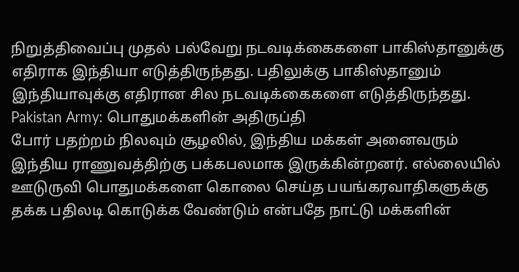நிறுத்திவைப்பு முதல் பல்வேறு நடவடிக்கைகளை பாகிஸ்தானுக்கு எதிராக இந்தியா எடுத்திருந்தது. பதிலுக்கு பாகிஸ்தானும் இந்தியாவுக்கு எதிரான சில நடவடிக்கைகளை எடுத்திருந்தது.
Pakistan Army: பொதுமக்களின் அதிருப்தி
போர் பதற்றம் நிலவும் சூழலில், இந்திய மக்கள் அனைவரும் இந்திய ராணுவத்திற்கு பக்கபலமாக இருக்கின்றனர். எல்லையில் ஊடுருவி பொதுமக்களை கொலை செய்த பயங்கரவாதிகளுக்கு தக்க பதிலடி கொடுக்க வேண்டும் என்பதே நாட்டு மக்களின்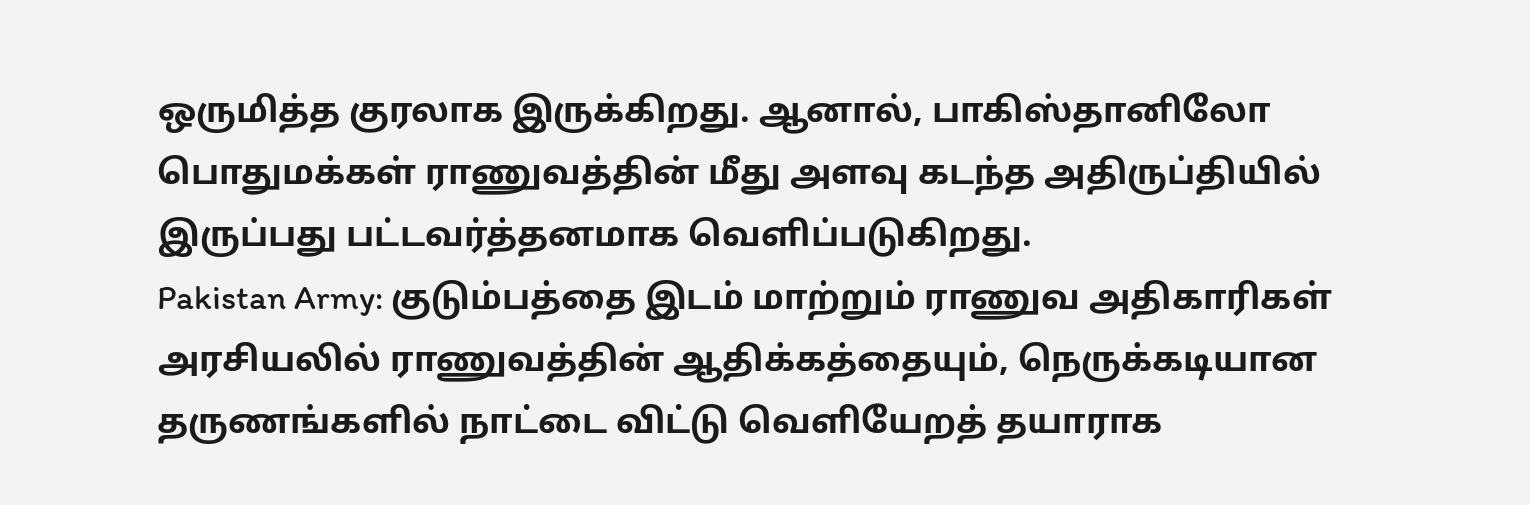ஒருமித்த குரலாக இருக்கிறது. ஆனால், பாகிஸ்தானிலோ பொதுமக்கள் ராணுவத்தின் மீது அளவு கடந்த அதிருப்தியில் இருப்பது பட்டவர்த்தனமாக வெளிப்படுகிறது.
Pakistan Army: குடும்பத்தை இடம் மாற்றும் ராணுவ அதிகாரிகள்
அரசியலில் ராணுவத்தின் ஆதிக்கத்தையும், நெருக்கடியான தருணங்களில் நாட்டை விட்டு வெளியேறத் தயாராக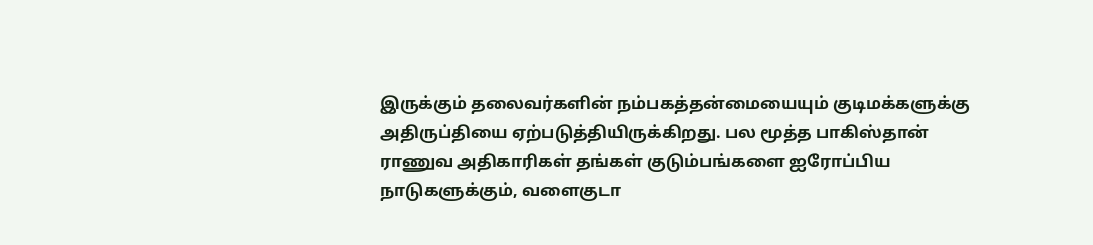இருக்கும் தலைவர்களின் நம்பகத்தன்மையையும் குடிமக்களுக்கு அதிருப்தியை ஏற்படுத்தியிருக்கிறது. பல மூத்த பாகிஸ்தான் ராணுவ அதிகாரிகள் தங்கள் குடும்பங்களை ஐரோப்பிய நாடுகளுக்கும், வளைகுடா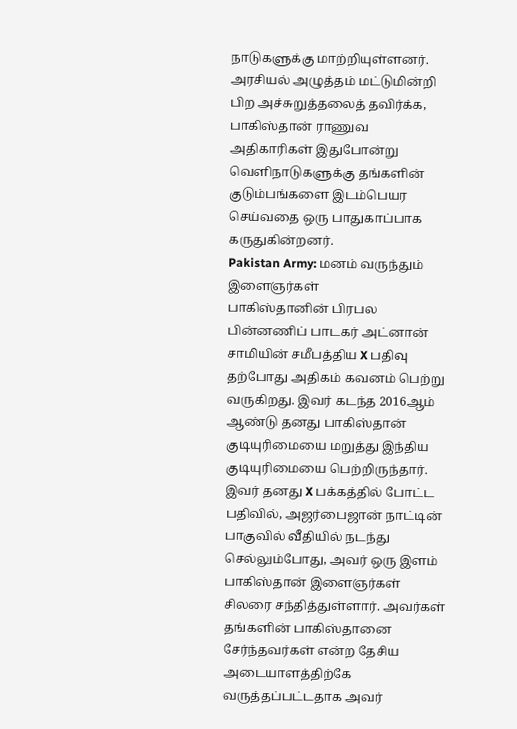நாடுகளுக்கு மாற்றியுள்ளனர். அரசியல் அழுத்தம் மட்டுமின்றி பிற அச்சுறுத்தலைத் தவிர்க்க, பாகிஸ்தான் ராணுவ அதிகாரிகள் இதுபோன்று வெளிநாடுகளுக்கு தங்களின் குடும்பங்களை இடம்பெயர செய்வதை ஒரு பாதுகாப்பாக கருதுகின்றனர்.
Pakistan Army: மனம் வருந்தும் இளைஞர்கள்
பாகிஸ்தானின் பிரபல பின்னணிப் பாடகர் அட்னான் சாமியின் சமீபத்திய X பதிவு தற்போது அதிகம் கவனம் பெற்று வருகிறது. இவர் கடந்த 2016ஆம் ஆண்டு தனது பாகிஸ்தான் குடியுரிமையை மறுத்து இந்திய குடியுரிமையை பெற்றிருந்தார். இவர் தனது X பக்கத்தில் போட்ட பதிவில், அஜர்பைஜான் நாட்டின் பாகுவில் வீதியில் நடந்து செல்லும்போது, அவர் ஒரு இளம் பாகிஸ்தான் இளைஞர்கள் சிலரை சந்தித்துள்ளார். அவர்கள் தங்களின் பாகிஸ்தானை சேர்ந்தவர்கள் என்ற தேசிய அடையாளத்திற்கே வருத்தப்பட்டதாக அவர்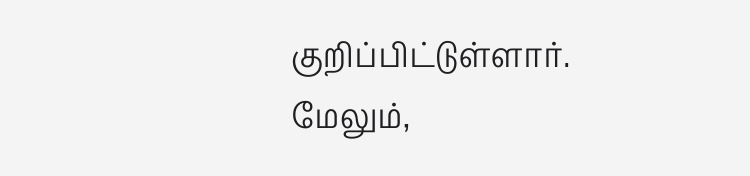குறிப்பிட்டுள்ளார்.
மேலும்,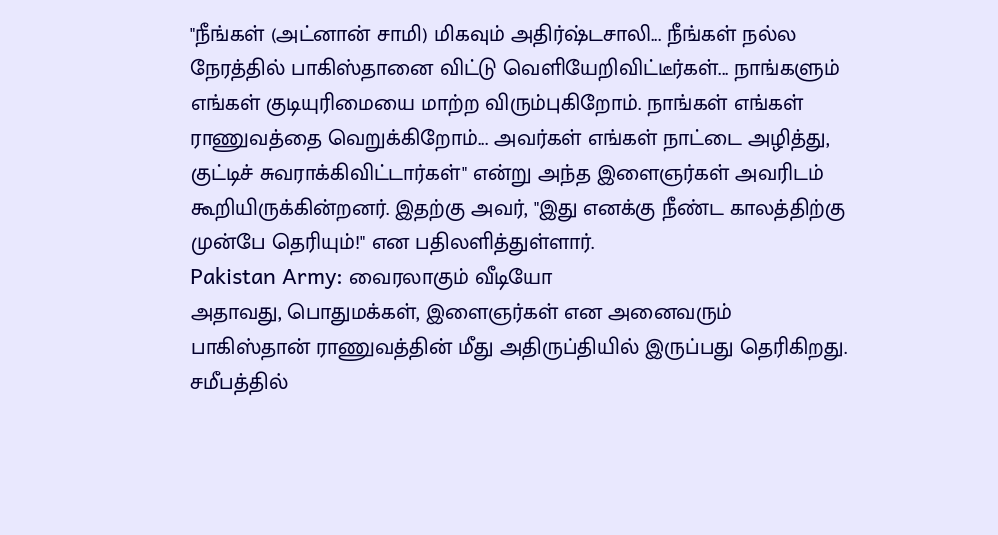"நீங்கள் (அட்னான் சாமி) மிகவும் அதிர்ஷ்டசாலி... நீங்கள் நல்ல நேரத்தில் பாகிஸ்தானை விட்டு வெளியேறிவிட்டீர்கள்... நாங்களும் எங்கள் குடியுரிமையை மாற்ற விரும்புகிறோம். நாங்கள் எங்கள் ராணுவத்தை வெறுக்கிறோம்... அவர்கள் எங்கள் நாட்டை அழித்து, குட்டிச் சுவராக்கிவிட்டார்கள்" என்று அந்த இளைஞர்கள் அவரிடம் கூறியிருக்கின்றனர். இதற்கு அவர், "இது எனக்கு நீண்ட காலத்திற்கு முன்பே தெரியும்!" என பதிலளித்துள்ளார்.
Pakistan Army: வைரலாகும் வீடியோ
அதாவது, பொதுமக்கள், இளைஞர்கள் என அனைவரும் பாகிஸ்தான் ராணுவத்தின் மீது அதிருப்தியில் இருப்பது தெரிகிறது. சமீபத்தில்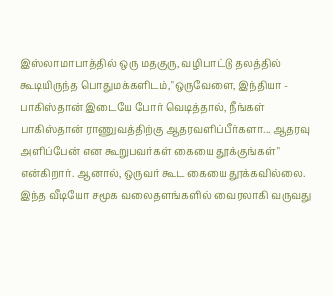இஸ்லாமாபாத்தில் ஒரு மதகுரு, வழிபாட்டு தலத்தில் கூடியிருந்த பொதுமக்களிடம்,"ஒருவேளை, இந்தியா - பாகிஸ்தான் இடையே போர் வெடித்தால், நீங்கள் பாகிஸ்தான் ராணுவத்திற்கு ஆதரவளிப்பீர்களா... ஆதரவு அளிப்பேன் என கூறுபவர்கள் கையை தூக்குங்கள்" என்கிறார். ஆனால், ஒருவர் கூட கையை தூக்கவில்லை. இந்த வீடியோ சமூக வலைதளங்களில் வைரலாகி வருவது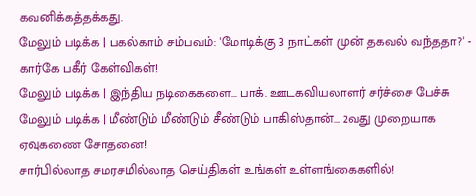கவனிக்கத்தக்கது.
மேலும் படிக்க | பகல்காம் சம்பவம்: 'மோடிக்கு 3 நாட்கள் முன் தகவல் வந்ததா?' - கார்கே பகீர் கேள்விகள்!
மேலும் படிக்க | இந்திய நடிகைகளை... பாக். ஊடகவியலாளர் சர்ச்சை பேச்சு
மேலும் படிக்க | மீண்டும் மீண்டும் சீண்டும் பாகிஸ்தான்... 2வது முறையாக ஏவுகணை சோதனை!
சார்பில்லாத சமரசமில்லாத செய்திகள் உங்கள் உள்ளங்கைகளில்!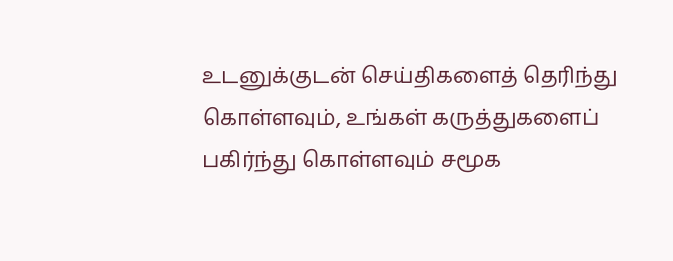உடனுக்குடன் செய்திகளைத் தெரிந்து கொள்ளவும், உங்கள் கருத்துகளைப் பகிர்ந்து கொள்ளவும் சமூக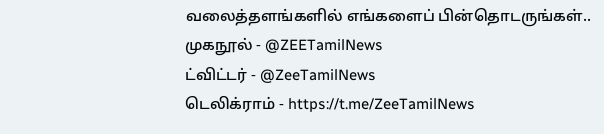வலைத்தளங்களில் எங்களைப் பின்தொடருங்கள்..
முகநூல் - @ZEETamilNews
ட்விட்டர் - @ZeeTamilNews
டெலிக்ராம் - https://t.me/ZeeTamilNews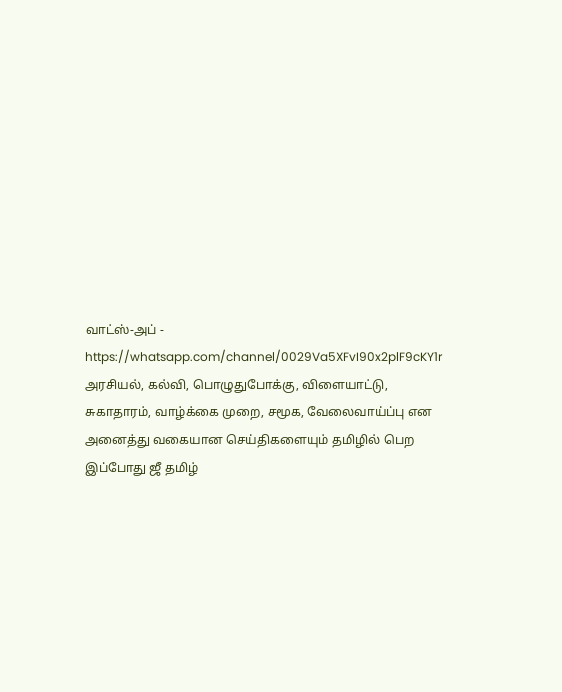வாட்ஸ்-அப் - https://whatsapp.com/channel/0029Va5XFvI90x2plF9cKY1r
அரசியல், கல்வி, பொழுதுபோக்கு, விளையாட்டு, சுகாதாரம், வாழ்க்கை முறை, சமூக, வேலைவாய்ப்பு என அனைத்து வகையான செய்திகளையும் தமிழில் பெற இப்போது ஜீ தமிழ்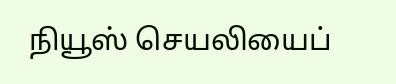நியூஸ் செயலியைப்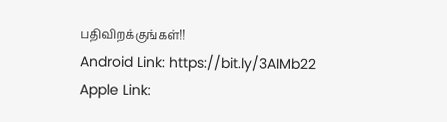பதிவிறக்குங்கள்!!
Android Link: https://bit.ly/3AIMb22
Apple Link: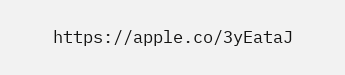https://apple.co/3yEataJ